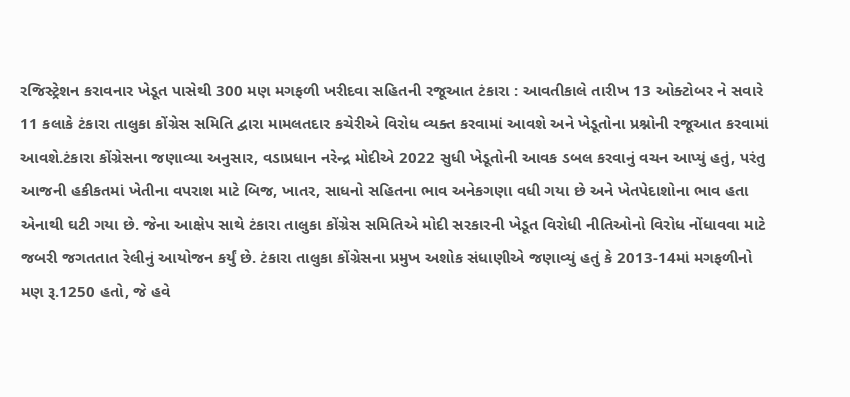રજિસ્ટ્રેશન કરાવનાર ખેડૂત પાસેથી 300 મણ મગફળી ખરીદવા સહિતની રજૂઆત ટંકારા : આવતીકાલે તારીખ 13 ઓક્ટોબર ને સવારે 11 કલાકે ટંકારા તાલુકા કોંગ્રેસ સમિતિ દ્વારા મામલતદાર કચેરીએ વિરોધ વ્યક્ત કરવામાં આવશે અને ખેડૂતોના પ્રશ્નોની રજૂઆત કરવામાં આવશે.ટંકારા કોંગ્રેસના જણાવ્યા અનુસાર, વડાપ્રધાન નરેન્દ્ર મોદીએ 2022 સુધી ખેડૂતોની આવક ડબલ કરવાનું વચન આપ્યું હતું, પરંતુ આજની હકીકતમાં ખેતીના વપરાશ માટે બિજ, ખાતર, સાધનો સહિતના ભાવ અનેકગણા વધી ગયા છે અને ખેતપેદાશોના ભાવ હતા એનાથી ઘટી ગયા છે. જેના આક્ષેપ સાથે ટંકારા તાલુકા કોંગ્રેસ સમિતિએ મોદી સરકારની ખેડૂત વિરોધી નીતિઓનો વિરોધ નોંધાવવા માટે જબરી જગતતાત રેલીનું આયોજન કર્યું છે. ટંકારા તાલુકા કોંગ્રેસના પ્રમુખ અશોક સંધાણીએ જણાવ્યું હતું કે 2013-14માં મગફળીનો મણ રૂ.1250 હતો, જે હવે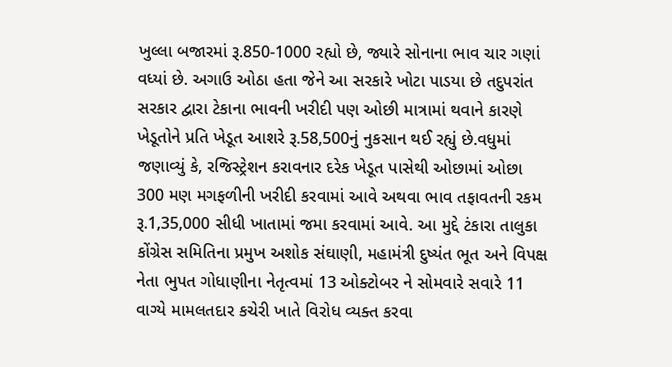ખુલ્લા બજારમાં રૂ.850-1000 રહ્યો છે, જ્યારે સોનાના ભાવ ચાર ગણાં વધ્યાં છે. અગાઉ ઓઠા હતા જેને આ સરકારે ખોટા પાડયા છે તદુપરાંત સરકાર દ્વારા ટેકાના ભાવની ખરીદી પણ ઓછી માત્રામાં થવાને કારણે ખેડૂતોને પ્રતિ ખેડૂત આશરે રૂ.58,500નું નુકસાન થઈ રહ્યું છે.વધુમાં જણાવ્યું કે, રજિસ્ટ્રેશન કરાવનાર દરેક ખેડૂત પાસેથી ઓછામાં ઓછા 300 મણ મગફળીની ખરીદી કરવામાં આવે અથવા ભાવ તફાવતની રકમ રૂ.1,35,000 સીધી ખાતામાં જમા કરવામાં આવે. આ મુદ્દે ટંકારા તાલુકા કોંગ્રેસ સમિતિના પ્રમુખ અશોક સંઘાણી, મહામંત્રી દુષ્યંત ભૂત અને વિપક્ષ નેતા ભુપત ગોધાણીના નેતૃત્વમાં 13 ઓક્ટોબર ને સોમવારે સવારે 11 વાગ્યે મામલતદાર કચેરી ખાતે વિરોધ વ્યક્ત કરવા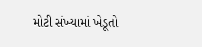મોટી સંખ્યામાં ખેડૂતો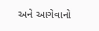અને આગેવાનો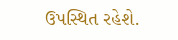ઉપસ્થિત રહેશે.